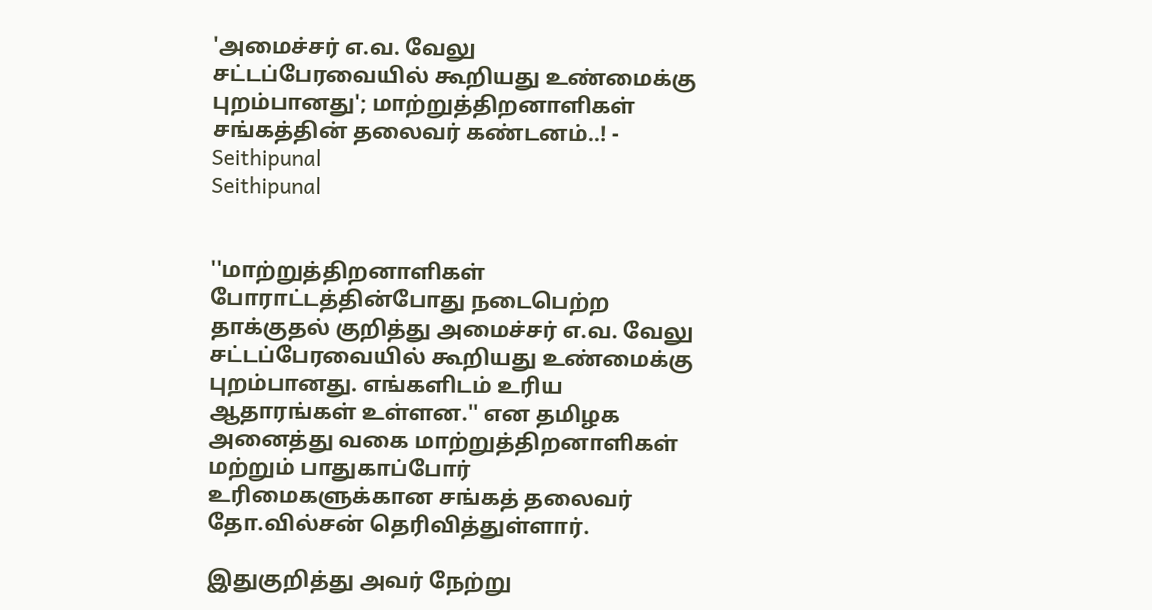'அமைச்சர் எ.வ. வேலு சட்டப்பேரவையில் கூறியது உண்மைக்கு புறம்பானது'; மாற்றுத்திறனாளிகள் சங்கத்தின் தலைவர் கண்டனம்..! - Seithipunal
Seithipunal


''மாற்றுத்திறனாளிகள் போராட்டத்தின்போது நடைபெற்ற தாக்குதல் குறித்து அமைச்சர் எ.வ. வேலு சட்டப்பேரவையில் கூறியது உண்மைக்கு புறம்பானது. எங்களிடம் உரிய ஆதாரங்கள் உள்ளன.'' என தமிழக அனைத்து வகை மாற்றுத்திறனாளிகள் மற்றும் பாதுகாப்போர் உரிமைகளுக்கான சங்கத் தலைவர் தோ.வில்சன் தெரிவித்துள்ளார்.

இதுகுறித்து அவர் நேற்று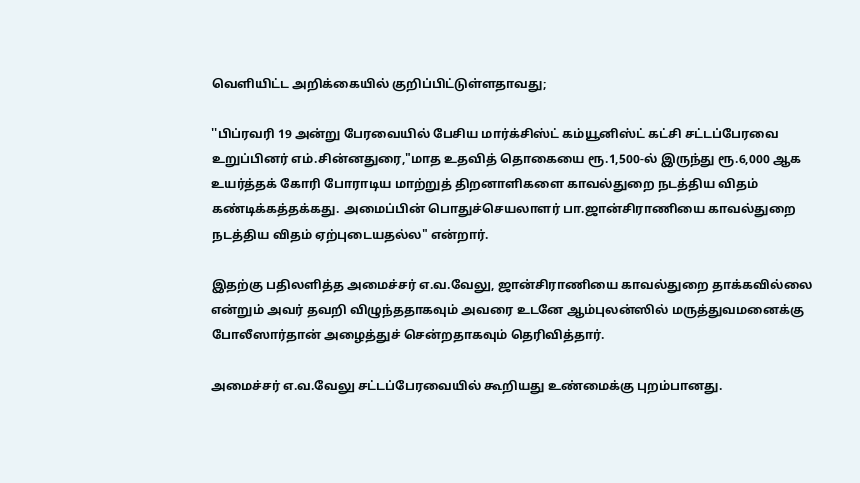வெளியிட்ட அறிக்கையில் குறிப்பிட்டுள்ளதாவது;

''பிப்ரவரி 19 அன்று பேரவையில் பேசிய மார்க்சிஸ்ட் கம்யூனிஸ்ட் கட்சி சட்டப்பேரவை உறுப்பினர் எம்.சின்னதுரை,"மாத உதவித் தொகையை ரூ.1,500-ல் இருந்து ரூ.6,000 ஆக உயர்த்தக் கோரி போராடிய மாற்றுத் திறனாளிகளை காவல்துறை நடத்திய விதம் கண்டிக்கத்தக்கது. அமைப்பின் பொதுச்செயலாளர் பா.ஜான்சிராணியை காவல்துறை நடத்திய விதம் ஏற்புடையதல்ல" என்றார்.

இதற்கு பதிலளித்த அமைச்சர் எ.வ.வேலு, ஜான்சிராணியை காவல்துறை தாக்கவில்லை என்றும் அவர் தவறி விழுந்ததாகவும் அவரை உடனே ஆம்புலன்ஸில் மருத்துவமனைக்கு போலீஸார்தான் அழைத்துச் சென்றதாகவும் தெரிவித்தார்.

அமைச்சர் எ.வ.வேலு சட்டப்பேரவையில் கூறியது உண்மைக்கு புறம்பானது.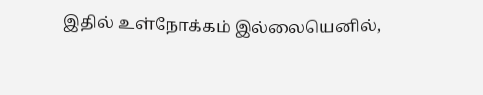இதில் உள்நோக்கம் இல்லையெனில்,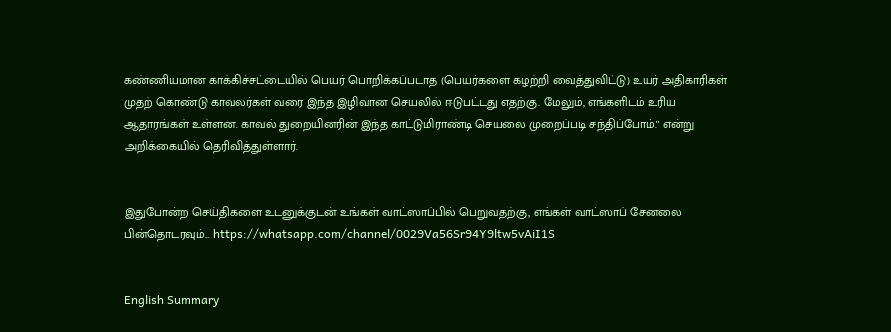கண்ணியமான காக்கிச்சட்டையில் பெயர் பொறிக்கப்படாத (பெயர்களை கழற்றி வைத்துவிட்டு) உயர் அதிகாரிகள் முதற் கொண்டு காவலர்கள் வரை இந்த இழிவான செயலில் ஈடுபட்டது எதற்கு. மேலும், எங்களிடம் உரிய ஆதாரங்கள் உள்ளன. காவல் துறையினரின் இந்த காட்டுமிராண்டி செயலை முறைப்படி சந்திப்போம்.'' என்று அறிக்கையில் தெரிவித்துள்ளார்.


இதுபோன்ற செய்திகளை உடனுக்குடன் உங்கள் வாட்ஸாப்பில் பெறுவதற்கு, எங்கள் வாட்ஸாப் சேனலை பின்தொடரவும்... https://whatsapp.com/channel/0029Va56Sr94Y9ltw5vAiI1S


English Summary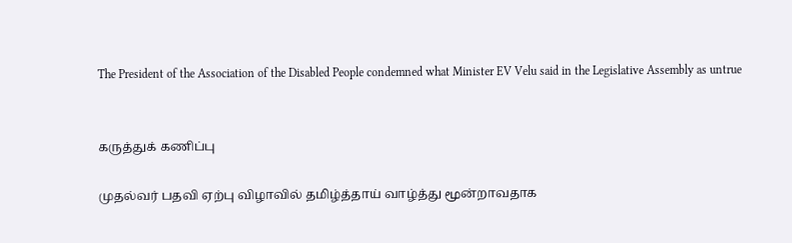The President of the Association of the Disabled People condemned what Minister EV Velu said in the Legislative Assembly as untrue


கருத்துக் கணிப்பு

முதல்வர் பதவி ஏற்பு விழாவில் தமிழ்த்தாய் வாழ்த்து மூன்றாவதாக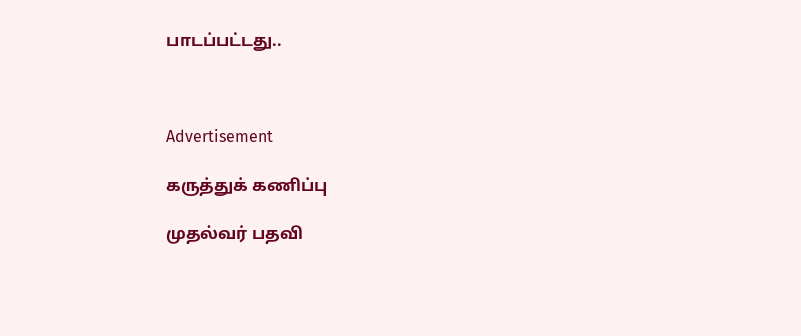பாடப்பட்டது..



Advertisement

கருத்துக் கணிப்பு

முதல்வர் பதவி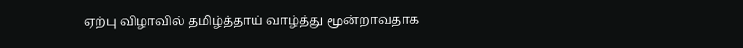ஏற்பு விழாவில் தமிழ்த்தாய் வாழ்த்து மூன்றாவதாக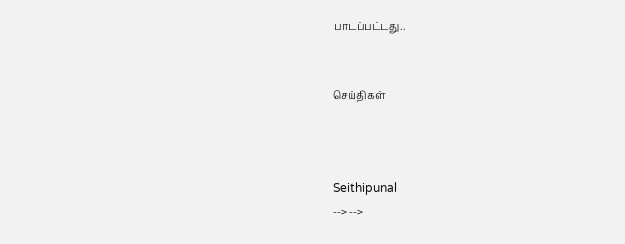பாடப்பட்டது..


செய்திகள்



Seithipunal
--> -->